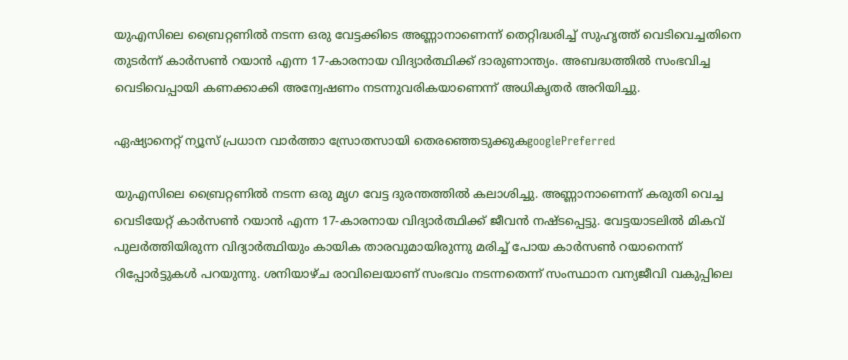യുഎസിലെ ബ്രൈറ്റണിൽ നടന്ന ഒരു വേട്ടക്കിടെ അണ്ണാനാണെന്ന് തെറ്റിദ്ധരിച്ച് സുഹൃത്ത് വെടിവെച്ചതിനെ തുടർന്ന് കാർസൺ റയാൻ എന്ന 17-കാരനായ വിദ്യാർത്ഥിക്ക് ദാരുണാന്ത്യം. അബദ്ധത്തിൽ സംഭവിച്ച വെടിവെപ്പായി കണക്കാക്കി അന്വേഷണം നടന്നുവരികയാണെന്ന് അധികൃതർ അറിയിച്ചു.

ഏഷ്യാനെറ്റ് ന്യൂസ് പ്രധാന വാർത്താ സ്രോതസായി തെരഞ്ഞെടുക്കുകgooglePreferred

യുഎസിലെ ബ്രൈറ്റണിൽ നടന്ന ഒരു മൃഗ വേട്ട ദുരന്തത്തിൽ കലാശിച്ചു. അണ്ണാനാണെന്ന് കരുതി വെച്ച വെടിയേറ്റ് കാർസൺ റയാൻ എന്ന 17-കാരനായ വിദ്യാർത്ഥിക്ക് ജീവൻ നഷ്ടപ്പെട്ടു. വേട്ടയാടലിൽ മികവ് പുലർത്തിയിരുന്ന വിദ്യാർത്ഥിയും കായിക താരവുമായിരുന്നു മരിച്ച് പോയ കാർസൺ റയാനെന്ന് റിപ്പോര്‍ട്ടുകൾ പറയുന്നു. ശനിയാഴ്ച രാവിലെയാണ് സംഭവം നടന്നതെന്ന് സംസ്ഥാന വന്യജീവി വകുപ്പിലെ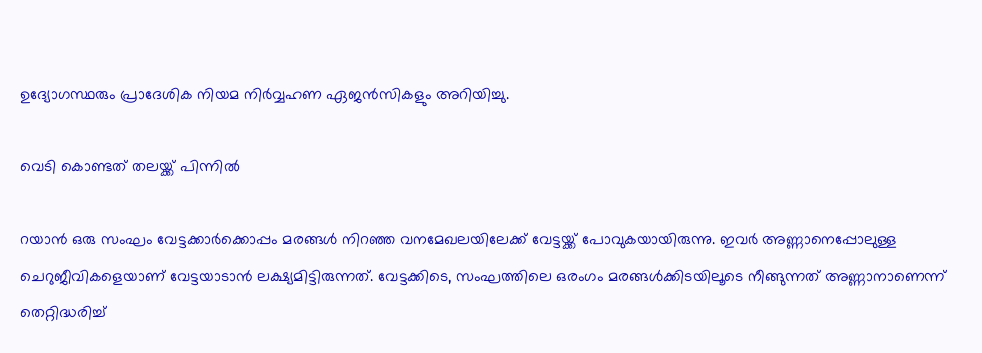ഉദ്യോഗസ്ഥരും പ്രാദേശിക നിയമ നിർവ്വഹണ ഏജൻസികളും അറിയിച്ചു.

വെടി കൊണ്ടത് തലയ്ക്ക് പിന്നിൽ

റയാൻ ഒരു സംഘം വേട്ടക്കാർക്കൊപ്പം മരങ്ങൾ നിറഞ്ഞ വനമേഖലയിലേക്ക് വേട്ടയ്ക്ക് പോവുകയായിരുന്നു. ഇവർ അണ്ണാനെപ്പോലുള്ള ചെറുജീവികളെയാണ് വേട്ടയാടാൻ ലക്ഷ്യമിട്ടിരുന്നത്. വേട്ടക്കിടെ, സംഘത്തിലെ ഒരംഗം മരങ്ങൾക്കിടയിലൂടെ നീങ്ങുന്നത് അണ്ണാനാണെന്ന് തെറ്റിദ്ധരിച്ച്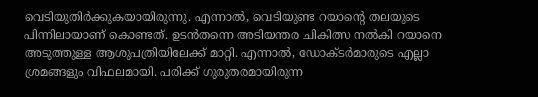വെടിയുതിർക്കുകയായിരുന്നു. എന്നാൽ, വെടിയുണ്ട റയാന്‍റെ തലയുടെ പിന്നിലായാണ് കൊണ്ടത്. ഉടൻതന്നെ അടിയന്തര ചികിത്സ നൽകി റയാനെ അടുത്തുള്ള ആശുപത്രിയിലേക്ക് മാറ്റി. എന്നാൽ, ഡോക്ടർമാരുടെ എല്ലാ ശ്രമങ്ങളും വിഫലമായി. പരിക്ക് ഗുരുതരമായിരുന്ന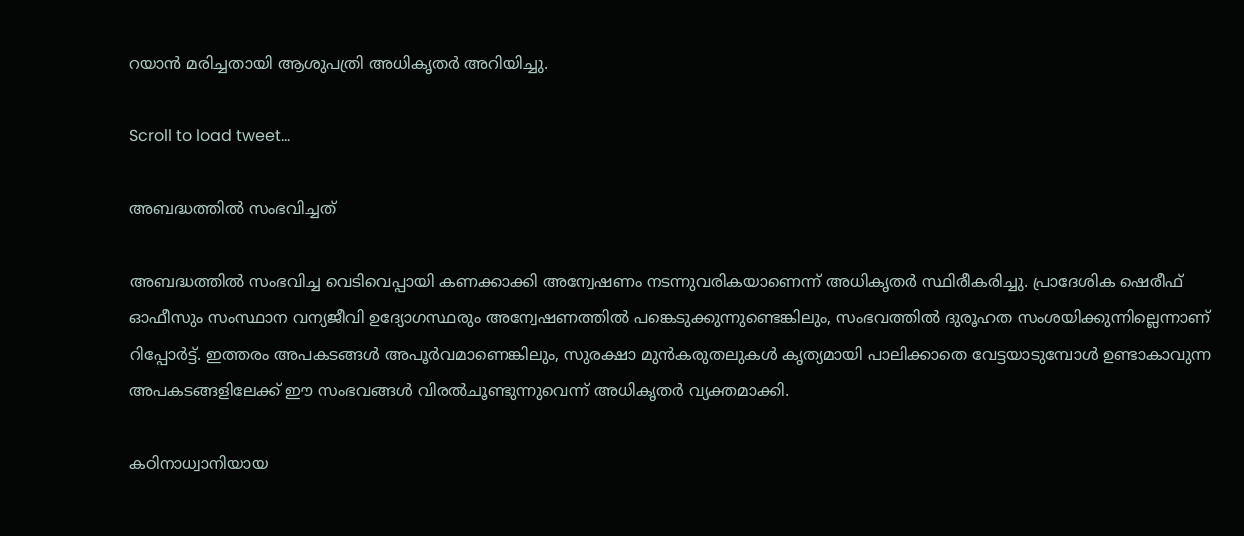റയാൻ മരിച്ചതായി ആശുപത്രി അധികൃതർ അറിയിച്ചു.

Scroll to load tweet…

അബദ്ധത്തിൽ സംഭവിച്ചത്

അബദ്ധത്തിൽ സംഭവിച്ച വെടിവെപ്പായി കണക്കാക്കി അന്വേഷണം നടന്നുവരികയാണെന്ന് അധികൃതർ സ്ഥിരീകരിച്ചു. പ്രാദേശിക ഷെരീഫ് ഓഫീസും സംസ്ഥാന വന്യജീവി ഉദ്യോഗസ്ഥരും അന്വേഷണത്തിൽ പങ്കെടുക്കുന്നുണ്ടെങ്കിലും, സംഭവത്തിൽ ദുരൂഹത സംശയിക്കുന്നില്ലെന്നാണ് റിപ്പോര്‍ട്ട്. ഇത്തരം അപകടങ്ങൾ അപൂർവമാണെങ്കിലും, സുരക്ഷാ മുൻകരുതലുകൾ കൃത്യമായി പാലിക്കാതെ വേട്ടയാടുമ്പോൾ ഉണ്ടാകാവുന്ന അപകടങ്ങളിലേക്ക് ഈ സംഭവങ്ങൾ വിരൽചൂണ്ടുന്നുവെന്ന് അധികൃതർ വ്യക്തമാക്കി.

കഠിനാധ്വാനിയായ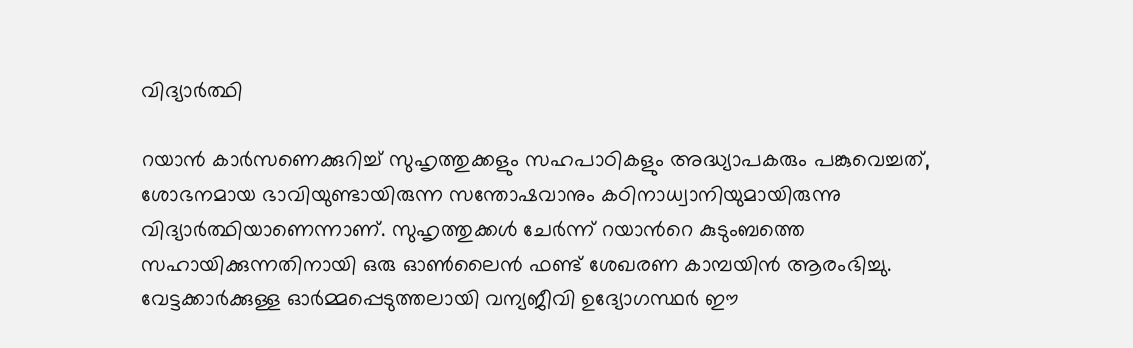വിദ്യാർത്ഥി

റയാൻ കാർസണെക്കുറിച്ച് സുഹൃത്തുക്കളും സഹപാഠികളും അദ്ധ്യാപകരും പങ്കുവെച്ചത്, ശോഭനമായ ഭാവിയുണ്ടായിരുന്ന സന്തോഷവാനും കഠിനാധ്വാനിയുമായിരുന്നു വിദ്യാർത്ഥിയാണെന്നാണ്. സുഹൃത്തുക്കൾ ചേര്‍ന്ന് റയാന്‍റെ കുടുംബത്തെ സഹായിക്കുന്നതിനായി ഒരു ഓൺലൈൻ ഫണ്ട് ശേഖരണ കാമ്പയിൻ ആരംഭിച്ചു. വേട്ടക്കാർക്കുള്ള ഓർമ്മപ്പെടുത്തലായി വന്യജീവി ഉദ്യോഗസ്ഥർ ഈ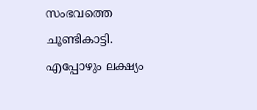സംഭവത്തെ ചൂണ്ടികാട്ടി. എപ്പോഴും ലക്ഷ്യം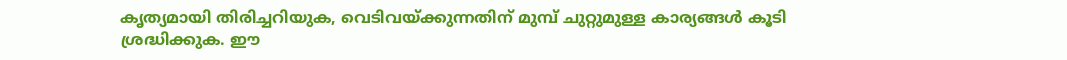കൃത്യമായി തിരിച്ചറിയുക, വെടിവയ്ക്കുന്നതിന് മുമ്പ് ചുറ്റുമുള്ള കാര്യങ്ങൾ കൂടി ശ്രദ്ധിക്കുക. ഈ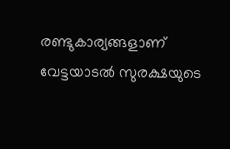രണ്ടുകാര്യങ്ങളാണ് വേട്ടയാടൽ സുരക്ഷയുടെ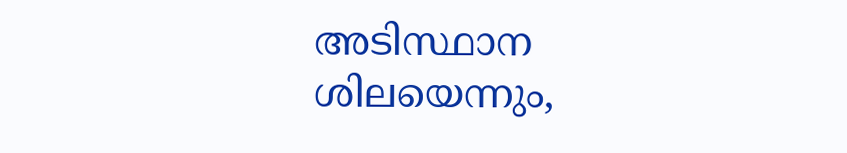അടിസ്ഥാന ശിലയെന്നും,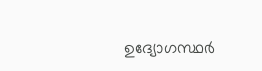ഉദ്യോഗസ്ഥർ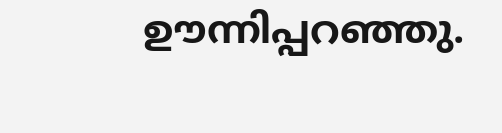ഊന്നിപ്പറഞ്ഞു.